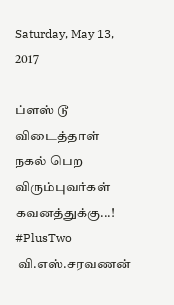Saturday, May 13, 2017

ப்ளஸ் டூ விடைத்தாள் நகல் பெற விரும்புவர்கள் கவனத்துக்கு...! #PlusTwo
 வி.எஸ்.சரவணன்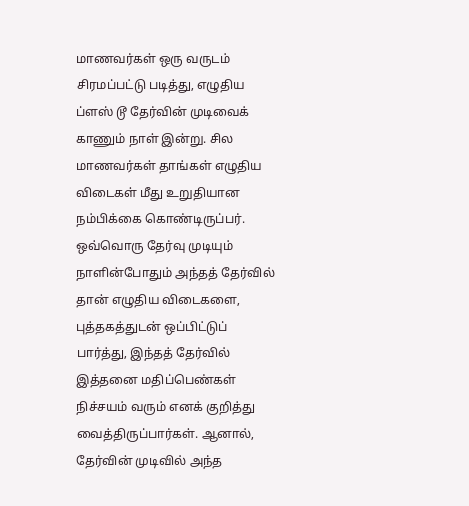மாணவர்கள் ஒரு வருடம் சிரமப்பட்டு படித்து, எழுதிய ப்ளஸ் டூ தேர்வின் முடிவைக் காணும் நாள் இன்று. சில மாணவர்கள் தாங்கள் எழுதிய விடைகள் மீது உறுதியான நம்பிக்கை கொண்டிருப்பர். ஒவ்வொரு தேர்வு முடியும் நாளின்போதும் அந்தத் தேர்வில் தான் எழுதிய விடைகளை, புத்தகத்துடன் ஒப்பிட்டுப் பார்த்து, இந்தத் தேர்வில் இத்தனை மதிப்பெண்கள் நிச்சயம் வரும் எனக் குறித்து வைத்திருப்பார்கள். ஆனால், தேர்வின் முடிவில் அந்த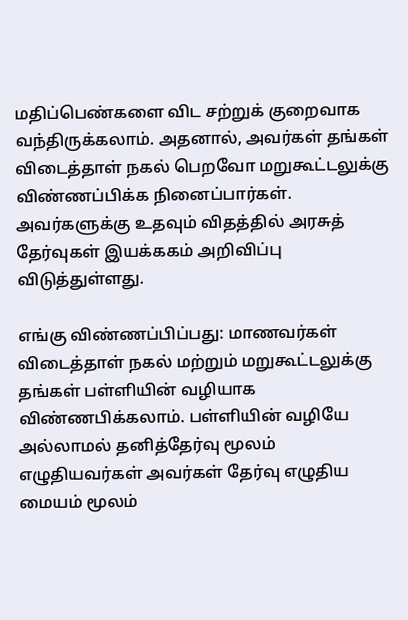மதிப்பெண்களை விட சற்றுக் குறைவாக வந்திருக்கலாம். அதனால், அவர்கள் தங்கள் விடைத்தாள் நகல் பெறவோ மறுகூட்டலுக்கு விண்ணப்பிக்க நினைப்பார்கள். அவர்களுக்கு உதவும் விதத்தில் அரசுத் தேர்வுகள் இயக்ககம் அறிவிப்பு விடுத்துள்ளது.

எங்கு விண்ணப்பிப்பது: மாணவர்கள் விடைத்தாள் நகல் மற்றும் மறுகூட்டலுக்கு தங்கள் பள்ளியின் வழியாக விண்ணபிக்கலாம். பள்ளியின் வழியே அல்லாமல் தனித்தேர்வு மூலம் எழுதியவர்கள் அவர்கள் தேர்வு எழுதிய மையம் மூலம்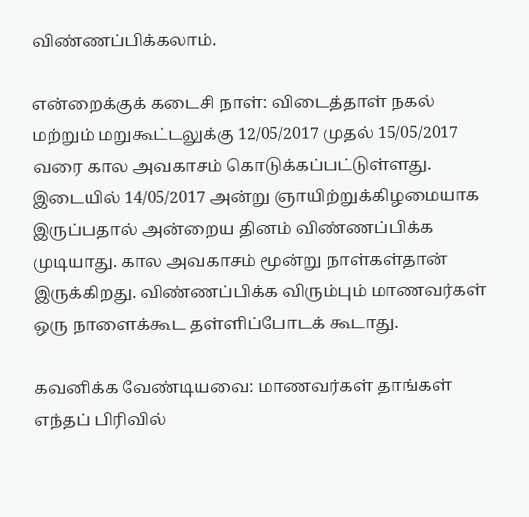விண்ணப்பிக்கலாம்.

என்றைக்குக் கடைசி நாள்: விடைத்தாள் நகல் மற்றும் மறுகூட்டலுக்கு 12/05/2017 முதல் 15/05/2017 வரை கால அவகாசம் கொடுக்கப்பட்டுள்ளது. இடையில் 14/05/2017 அன்று ஞாயிற்றுக்கிழமையாக இருப்பதால் அன்றைய தினம் விண்ணப்பிக்க முடியாது. கால அவகாசம் மூன்று நாள்கள்தான் இருக்கிறது. விண்ணப்பிக்க விரும்பும் மாணவர்கள் ஒரு நாளைக்கூட தள்ளிப்போடக் கூடாது.

கவனிக்க வேண்டியவை: மாணவர்கள் தாங்கள் எந்தப் பிரிவில்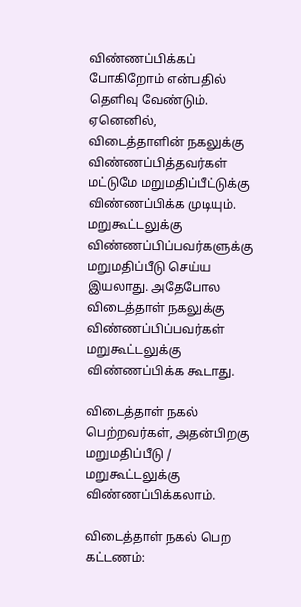விண்ணப்பிக்கப் போகிறோம் என்பதில் தெளிவு வேண்டும். ஏனெனில், விடைத்தாளின் நகலுக்கு விண்ணப்பித்தவர்கள் மட்டுமே மறுமதிப்பீட்டுக்கு விண்ணப்பிக்க முடியும். மறுகூட்டலுக்கு விண்ணப்பிப்பவர்களுக்கு மறுமதிப்பீடு செய்ய இயலாது. அதேபோல விடைத்தாள் நகலுக்கு விண்ணப்பிப்பவர்கள் மறுகூட்டலுக்கு விண்ணப்பிக்க கூடாது.

விடைத்தாள் நகல் பெற்றவர்கள், அதன்பிறகு மறுமதிப்பீடு / மறுகூட்டலுக்கு விண்ணப்பிக்கலாம்.

விடைத்தாள் நகல் பெற கட்டணம்: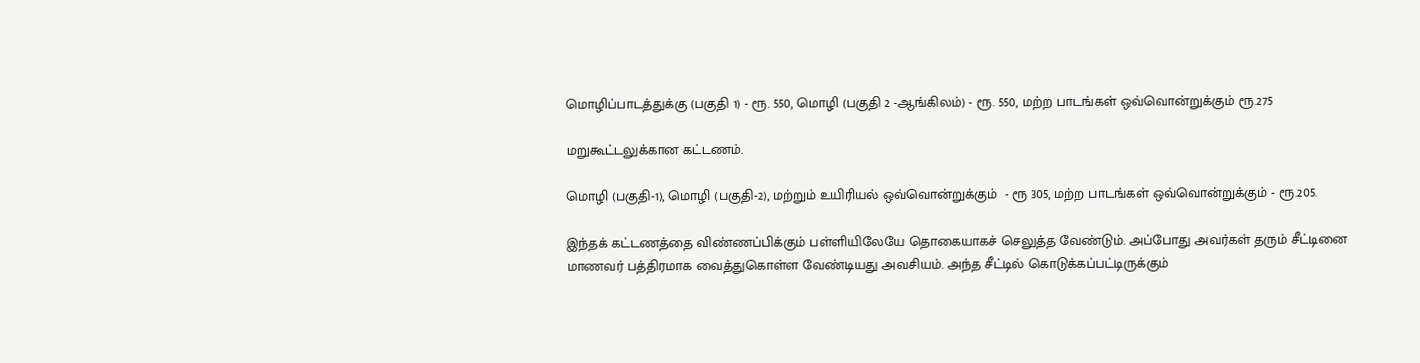மொழிப்பாடத்துக்கு (பகுதி 1) - ரூ. 550, மொழி (பகுதி 2 -ஆங்கிலம்) - ரூ. 550, மற்ற பாடங்கள் ஒவ்வொன்றுக்கும் ரூ.275

மறுகூட்டலுக்கான கட்டணம்.

மொழி (பகுதி-1), மொழி (பகுதி-2), மற்றும் உயிரியல் ஒவ்வொன்றுக்கும்  - ரூ 305, மற்ற பாடங்கள் ஒவ்வொன்றுக்கும் - ரூ.205.

இந்தக் கட்டணத்தை விண்ணப்பிக்கும் பள்ளியிலேயே தொகையாகச் செலுத்த வேண்டும். அப்போது அவர்கள் தரும் சீட்டினை மாணவர் பத்திரமாக வைத்துகொள்ள வேண்டியது அவசியம். அந்த சீட்டில் கொடுக்கப்பட்டிருக்கும்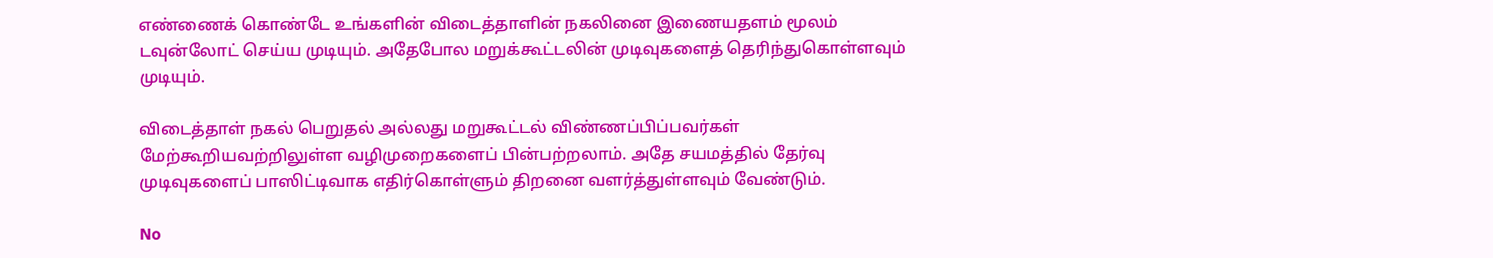எண்ணைக் கொண்டே உங்களின் விடைத்தாளின் நகலினை இணையதளம் மூலம் டவுன்லோட் செய்ய முடியும். அதேபோல மறுக்கூட்டலின் முடிவுகளைத் தெரிந்துகொள்ளவும் முடியும்.

விடைத்தாள் நகல் பெறுதல் அல்லது மறுகூட்டல் விண்ணப்பிப்பவர்கள் மேற்கூறியவற்றிலுள்ள வழிமுறைகளைப் பின்பற்றலாம். அதே சயமத்தில் தேர்வு முடிவுகளைப் பாஸிட்டிவாக எதிர்கொள்ளும் திறனை வளர்த்துள்ளவும் வேண்டும்.

No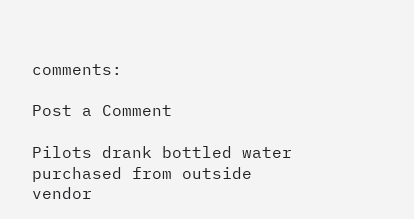comments:

Post a Comment

Pilots drank bottled water purchased from outside vendor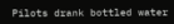Pilots drank bottled water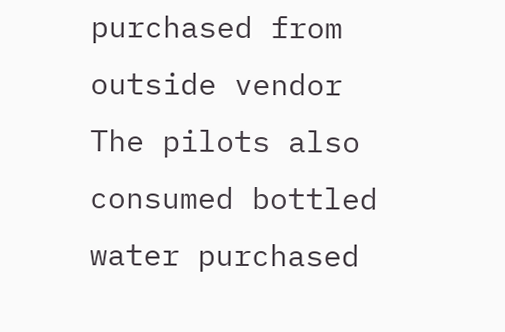purchased from outside vendor  The pilots also consumed bottled water purchased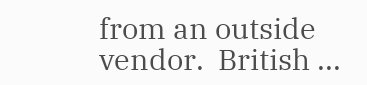from an outside vendor.  British ...